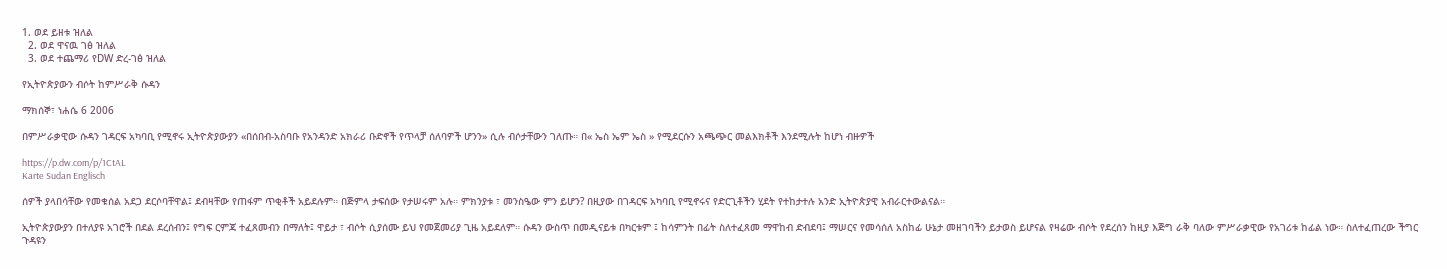1. ወደ ይዘቱ ዝለል
  2. ወደ ዋናዉ ገፅ ዝለል
  3. ወደ ተጨማሪ የDW ድረ-ገፅ ዝለል

የኢትዮጵያውን ብሶት ከምሥራቅ ሱዳን

ማክሰኞ፣ ነሐሴ 6 2006

በምሥራቃዊው ሱዳን ገዳርፍ አካባቢ የሚኖሩ ኢትዮጵያውያን «በሰበብ-አስባቡ የአንዳንድ አክራሪ ቡድኖች የጥላቻ ሰለባዎች ሆንን» ሲሉ ብሶታቸውን ገለጡ። በ« ኤስ ኤም ኤስ » የሚደርሱን አጫጭር መልእክቶች እንደሚሉት ከሆነ ብዙዎች

https://p.dw.com/p/1CtAL
Karte Sudan Englisch

ሰዎች ያላበሳቸው የመቁሰል አደጋ ደርሶባቸዋል፤ ደብዛቸው የጠፋም ጥቂቶች አይደሉም። በጅምላ ታፍሰው የታሠሩም አሉ። ምክንያቱ ፣ መንስዔው ምን ይሆን? በዚያው በገዳርፍ አካባቢ የሚኖሩና የድርጊቶችን ሂደት የተከታተሉ አንድ ኢትዮጵያዊ አብራርተውልናል።

ኢትዮጵያውያን በተለያዩ አገሮች በደል ደረሰብን፤ የግፍ ርምጃ ተፈጸመብን በማለት፤ ዋይታ ፣ ብሶት ሲያሰሙ ይህ የመጀመሪያ ጊዜ አይደለም። ሱዳን ውስጥ በመዲናይቱ በካርቱም ፤ ከሳምንት በፊት ስለተፈጸመ ማዋከብ ድብደባ፤ ማሠርና የመሳሰለ አስከፊ ሁኔታ መዘገባችን ይታወስ ይሆናል የዛሬው ብሶት የደረሰን ከዚያ እጅግ ራቅ ባለው ምሥራቃዊው የአገሪቱ ከፊል ነው። ስለተፈጠረው ችግር ጉዳዩን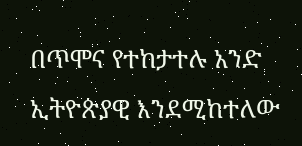በጥሞና የተከታተሉ አንድ ኢትዮጵያዊ እንደሚከተለው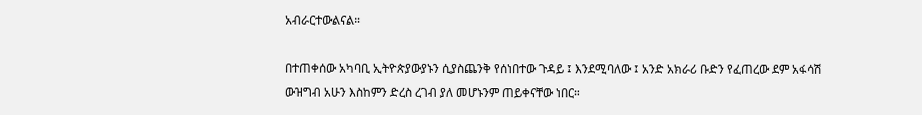አብራርተውልናል።

በተጠቀሰው አካባቢ ኢትዮጵያውያኑን ሲያስጨንቅ የሰነበተው ጉዳይ ፤ እንደሚባለው ፤ አንድ አክራሪ ቡድን የፈጠረው ደም አፋሳሽ ውዝግብ አሁን እስከምን ድረስ ረገብ ያለ መሆኑንም ጠይቀናቸው ነበር።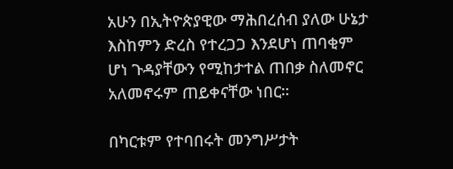አሁን በኢትዮጵያዊው ማሕበረሰብ ያለው ሁኔታ እስከምን ድረስ የተረጋጋ እንደሆነ ጠባቂም ሆነ ጉዳያቸውን የሚከታተል ጠበቃ ስለመኖር አለመኖሩም ጠይቀናቸው ነበር።

በካርቱም የተባበሩት መንግሥታት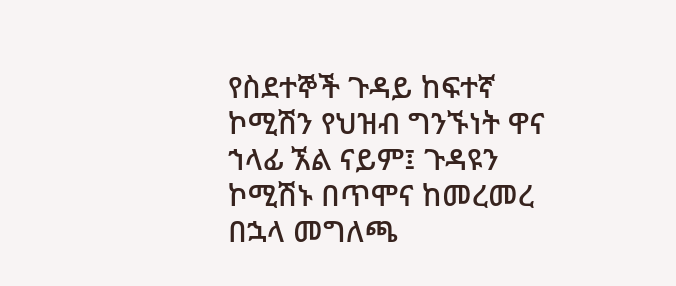የስደተኞች ጉዳይ ከፍተኛ ኮሚሽን የህዝብ ግንኙነት ዋና ኀላፊ ኧል ናይም፤ ጉዳዩን ኮሚሽኑ በጥሞና ከመረመረ በኋላ መግለጫ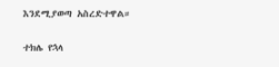እንደሚያወጣ አስረድተዋል።

ተክሌ የኋላ